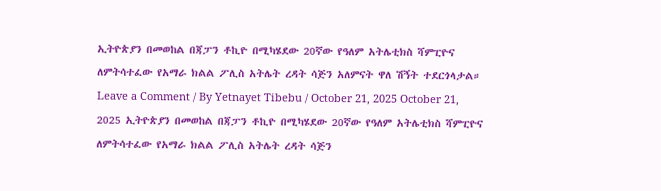ኢትዮጵያን በመወከል በጃፓን ቶኪዮ በሚካሄደው 20ኛው የዓለም አትሌቲክስ ሻምፒዮና ለምትሳተፈው የአማራ ክልል ፖሊስ አትሌት ረዳት ሳጅን አለምናት ዋለ ሽኝት ተደርጎላታል። Leave a Comment / By Yetnayet Tibebu / October 21, 2025 October 21, 2025 ኢትዮጵያን በመወከል በጃፓን ቶኪዮ በሚካሄደው 20ኛው የዓለም አትሌቲክስ ሻምፒዮና ለምትሳተፈው የአማራ ክልል ፖሊስ አትሌት ረዳት ሳጅን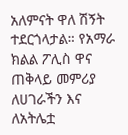አለምናት ዋለ ሽኝት ተደርጎላታል። የአማራ ክልል ፖሊስ ዋና ጠቅላይ መምሪያ ለሀገራችን እና ለአትሌቷ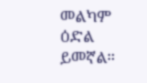መልካም ዕድል ይመኛል።